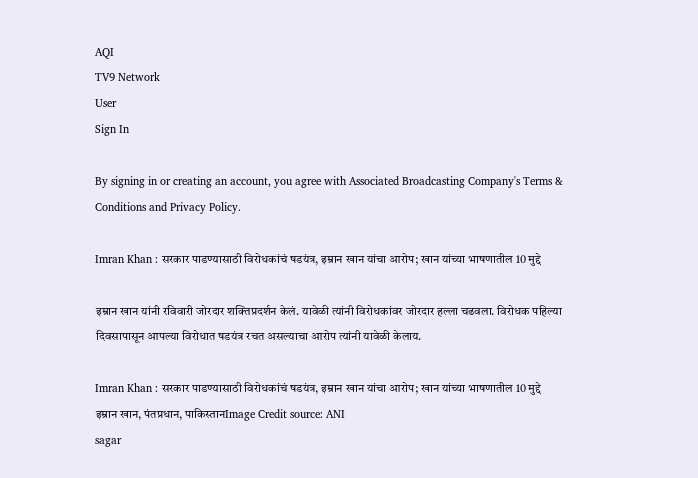AQI
TV9 Network
User
Sign In

By signing in or creating an account, you agree with Associated Broadcasting Company's Terms & Conditions and Privacy Policy.

Imran Khan : सरकार पाडण्यासाठी विरोधकांचं षडयंत्र, इम्रान खान यांचा आरोप; खान यांच्या भाषणातील 10 मुद्दे

इम्रान खान यांनी रविवारी जोरदार शक्तिप्रदर्शन केलं. यावेळी त्यांनी विरोधकांवर जोरदार हल्ला चढवला. विरोधक पहिल्या दिवसापासून आपल्या विरोधात षडयंत्र रचत असल्याचा आरोप त्यांनी यावेळी केलाय.

Imran Khan : सरकार पाडण्यासाठी विरोधकांचं षडयंत्र, इम्रान खान यांचा आरोप; खान यांच्या भाषणातील 10 मुद्दे
इम्रान खान, पंतप्रधान, पाकिस्तानImage Credit source: ANI
sagar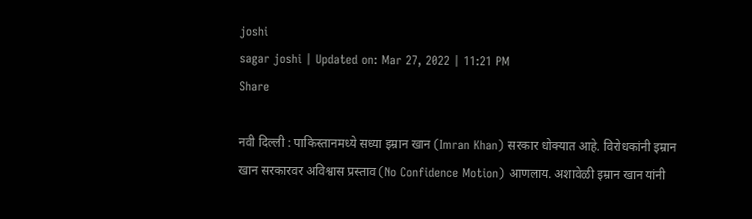joshi
sagar joshi | Updated on: Mar 27, 2022 | 11:21 PM
Share

नवी दिल्ली : पाकिस्तानमध्ये सध्या इम्रान खान (Imran Khan) सरकार धोक्यात आहे. विरोधकांनी इम्रान खान सरकारवर अविश्वास प्रस्ताव (No Confidence Motion) आणलाय. अशावेळी इम्रान खान यांनी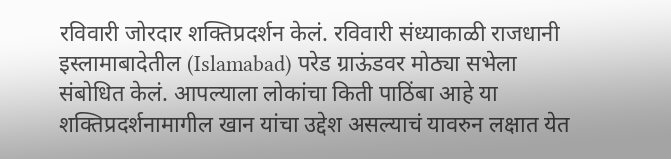रविवारी जोरदार शक्तिप्रदर्शन केलं. रविवारी संध्याकाळी राजधानी इस्लामाबादेतील (Islamabad) परेड ग्राऊंडवर मोठ्या सभेला संबोधित केलं. आपल्याला लोकांचा किती पाठिंबा आहे या शक्तिप्रदर्शनामागील खान यांचा उद्देश असल्याचं यावरुन लक्षात येत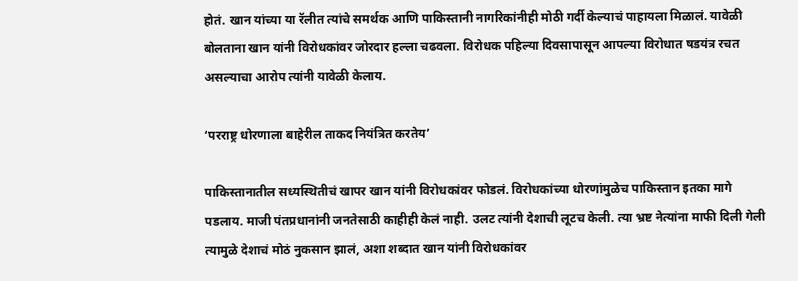होतं. खान यांच्या या रॅलीत त्यांचे समर्थक आणि पाकिस्तानी नागरिकांनीही मोठी गर्दी केल्याचं पाहायला मिळालं. यावेळी बोलताना खान यांनी विरोधकांवर जोरदार हल्ला चढवला. विरोधक पहिल्या दिवसापासून आपल्या विरोधात षडयंत्र रचत असल्याचा आरोप त्यांनी यावेळी केलाय.

‘परराष्ट्र धोरणाला बाहेरील ताकद नियंत्रित करतेय’

पाकिस्तानातील सध्यस्थितीचं खापर खान यांनी विरोधकांवर फोडलं. विरोधकांच्या धोरणांमुळेच पाकिस्तान इतका मागे पडलाय. माजी पंतप्रधानांनी जनतेसाठी काहीही केलं नाही. उलट त्यांनी देशाची लूटच केली. त्या भ्रष्ट नेत्यांना माफी दिली गेली त्यामुळे देशाचं मोठं नुकसान झालं, अशा शब्दात खान यांनी विरोधकांवर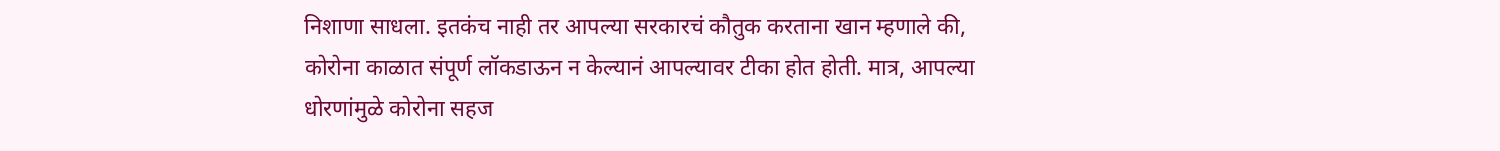निशाणा साधला. इतकंच नाही तर आपल्या सरकारचं कौतुक करताना खान म्हणाले की, कोरोना काळात संपूर्ण लॉकडाऊन न केल्यानं आपल्यावर टीका होत होती. मात्र, आपल्या धोरणांमुळे कोरोना सहज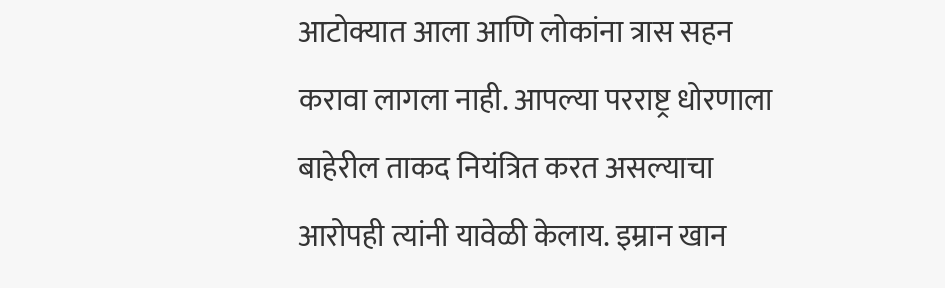आटोक्यात आला आणि लोकांना त्रास सहन करावा लागला नाही. आपल्या परराष्ट्र धोरणाला बाहेरील ताकद नियंत्रित करत असल्याचा आरोपही त्यांनी यावेळी केलाय. इम्रान खान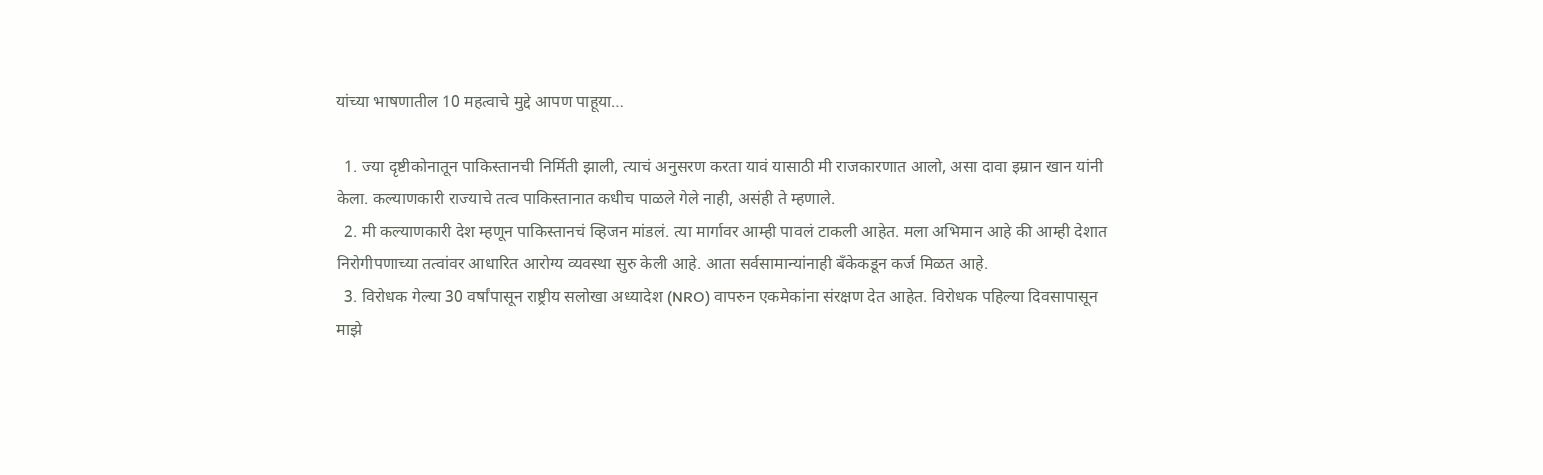यांच्या भाषणातील 10 महत्वाचे मुद्दे आपण पाहूया…

  1. ज्या दृष्टीकोनातून पाकिस्तानची निर्मिती झाली, त्याचं अनुसरण करता यावं यासाठी मी राजकारणात आलो, असा दावा इम्रान खान यांनी केला. कल्याणकारी राज्याचे तत्व पाकिस्तानात कधीच पाळले गेले नाही, असंही ते म्हणाले.
  2. मी कल्याणकारी देश म्हणून पाकिस्तानचं व्हिजन मांडलं. त्या मार्गावर आम्ही पावलं टाकली आहेत. मला अभिमान आहे की आम्ही देशात निरोगीपणाच्या तत्वांवर आधारित आरोग्य व्यवस्था सुरु केली आहे. आता सर्वसामान्यांनाही बँकेकडून कर्ज मिळत आहे.
  3. विरोधक गेल्या 30 वर्षांपासून राष्ट्रीय सलोखा अध्यादेश (NRO) वापरुन एकमेकांना संरक्षण देत आहेत. विरोधक पहिल्या दिवसापासून माझे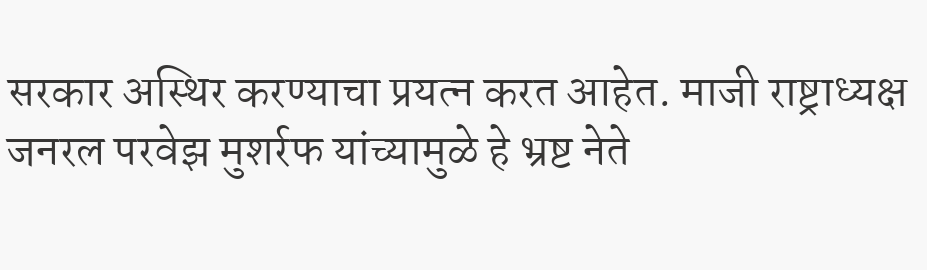सरकार अस्थिर करण्याचा प्रयत्न करत आहेत. माजी राष्ट्राध्यक्ष जनरल परवेझ मुशर्रफ यांच्यामुळे हे भ्रष्ट नेते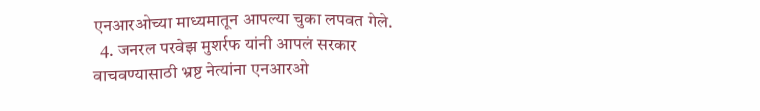एनआरओच्या माध्यमातून आपल्या चुका लपवत गेले.
  4. जनरल परवेझ मुशर्रफ यांनी आपलं सरकार वाचवण्यासाठी भ्रष्ट नेत्यांना एनआरओ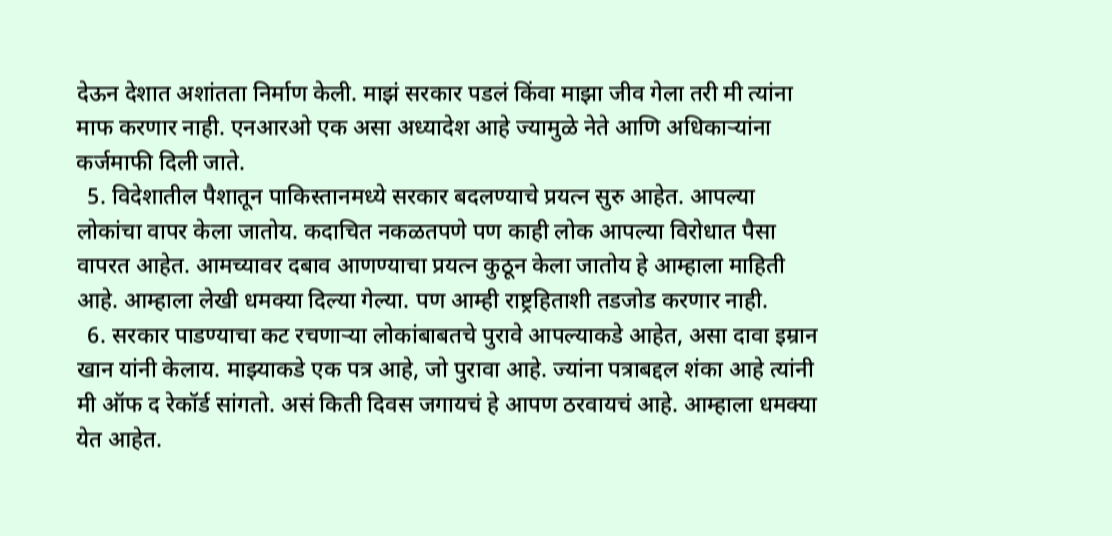देऊन देशात अशांतता निर्माण केली. माझं सरकार पडलं किंवा माझा जीव गेला तरी मी त्यांना माफ करणार नाही. एनआरओ एक असा अध्यादेश आहे ज्यामुळे नेते आणि अधिकाऱ्यांना कर्जमाफी दिली जाते.
  5. विदेशातील पैशातून पाकिस्तानमध्ये सरकार बदलण्याचे प्रयत्न सुरु आहेत. आपल्या लोकांचा वापर केला जातोय. कदाचित नकळतपणे पण काही लोक आपल्या विरोधात पैसा वापरत आहेत. आमच्यावर दबाव आणण्याचा प्रयत्न कुठून केला जातोय हे आम्हाला माहिती आहे. आम्हाला लेखी धमक्या दिल्या गेल्या. पण आम्ही राष्ट्रहिताशी तडजोड करणार नाही.
  6. सरकार पाडण्याचा कट रचणाऱ्या लोकांबाबतचे पुरावे आपल्याकडे आहेत, असा दावा इम्रान खान यांनी केलाय. माझ्याकडे एक पत्र आहे, जो पुरावा आहे. ज्यांना पत्राबद्दल शंका आहे त्यांनी मी ऑफ द रेकॉर्ड सांगतो. असं किती दिवस जगायचं हे आपण ठरवायचं आहे. आम्हाला धमक्या येत आहेत.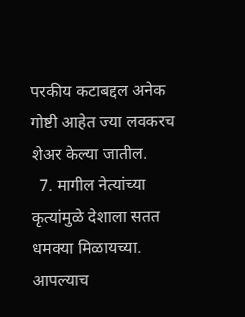परकीय कटाबद्दल अनेक गोष्टी आहेत ज्या लवकरच शेअर केल्या जातील.
  7. मागील नेत्यांच्या कृत्यांमुळे देशाला सतत धमक्या मिळायच्या. आपल्याच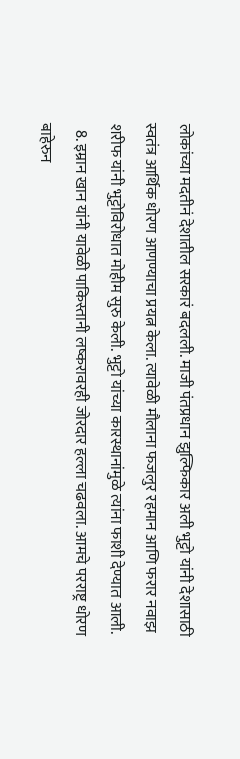लोकांच्या मदतीनं देशातील सरकारं बदलली. माजी पंतप्रधान झुल्फिकार अली भुट्टो यांनी देशासाठी स्वतंत्र आर्थिक धोरण आणण्याचा प्रयत्न केला. त्यावेळी मौलाना फजलुर रहमान आणि फरार नवाझ शरीफ यांनी भुट्टोविरोधात मोहीम सुरु केली. भुट्टो यांच्या कारस्थानांमुळे त्यांना फाशी देण्यात आली.
  8. इम्रान खान यांनी यावेळी पाकिस्तानी लष्करावरही जोरदार हल्ला चढवला. आमचे परराष्ट्र धोरण बाहेरुन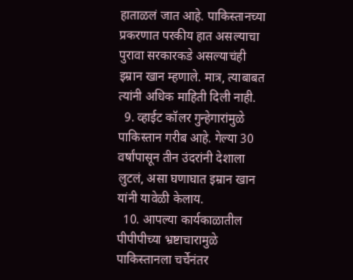हाताळलं जात आहे. पाकिस्तानच्या प्रकरणात परकीय हात असल्याचा पुरावा सरकारकडे असल्याचंही इम्रान खान म्हणाले. मात्र, त्याबाबत त्यांनी अधिक माहिती दिली नाही.
  9. व्हाईट कॉलर गुन्हेगारांमुळे पाकिस्तान गरीब आहे. गेल्या 30 वर्षांपासून तीन उंदरांनी देशाला लुटलं, असा घणाघात इम्रान खान यांनी यावेळी केलाय.
  10. आपल्या कार्यकाळातील पीपीपीच्या भ्रष्टाचारामुळे पाकिस्तानला चर्चेनंतर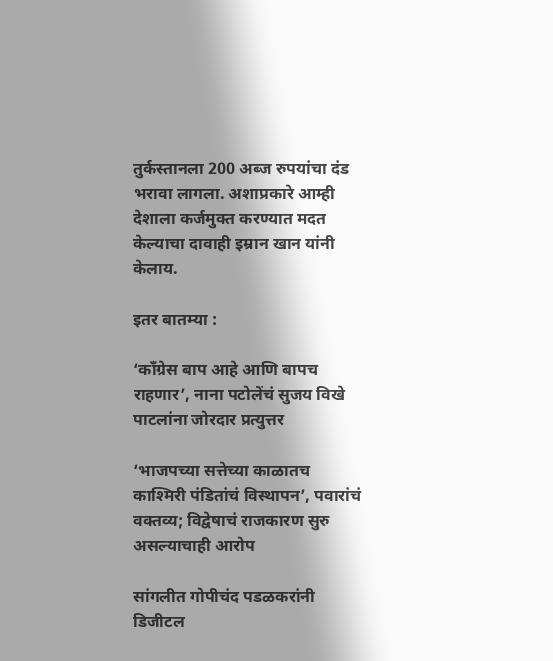तुर्कस्तानला 200 अब्ज रुपयांचा दंड भरावा लागला. अशाप्रकारे आम्ही देशाला कर्जमुक्त करण्यात मदत केल्याचा दावाही इम्रान खान यांनी केलाय.

इतर बातम्या :

‘काँग्रेस बाप आहे आणि बापच राहणार’, नाना पटोलेंचं सुजय विखे पाटलांना जोरदार प्रत्युत्तर

‘भाजपच्या सत्तेच्या काळातच काश्मिरी पंडितांचं विस्थापन’, पवारांचं वक्तव्य; विद्वेषाचं राजकारण सुरु असल्याचाही आरोप

सांगलीत गोपीचंद पडळकरांनी डिजीटल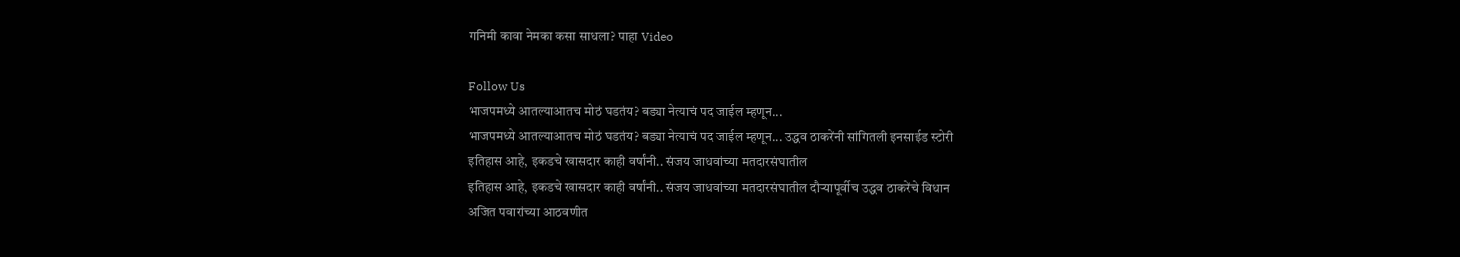गनिमी कावा नेमका कसा साधला? पाहा Video

Follow Us
भाजपमध्ये आतल्याआतच मोठं घडतंय? बड्या नेत्याचं पद जाईल म्हणून...
भाजपमध्ये आतल्याआतच मोठं घडतंय? बड्या नेत्याचं पद जाईल म्हणून... उद्धव ठाकरेंनी सांगितली इनसाईड स्टोरी
इतिहास आहे, इकडचे खासदार काही वर्षांनी.. संजय जाधवांच्या मतदारसंघातील
इतिहास आहे, इकडचे खासदार काही वर्षांनी.. संजय जाधवांच्या मतदारसंघातील दौऱ्यापूर्वीच उद्धव ठाकरेंचे विधान
अजित पवारांच्या आठवणीत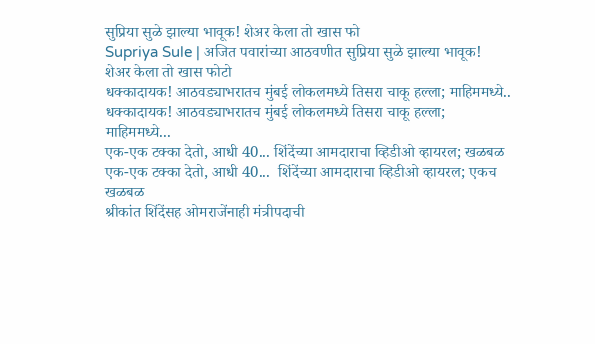सुप्रिया सुळे झाल्या भावूक! शेअर केला तो खास फो
Supriya Sule | अजित पवारांच्या आठवणीत सुप्रिया सुळे झाल्या भावूक! शेअर केला तो खास फोटो
धक्कादायक! आठवड्याभरातच मुंबई लोकलमध्ये तिसरा चाकू हल्ला; माहिममध्ये..
धक्कादायक! आठवड्याभरातच मुंबई लोकलमध्ये तिसरा चाकू हल्ला; माहिममध्ये...
एक-एक टक्का देतो, आधी 40... शिंदेंच्या आमदाराचा व्हिडीओ व्हायरल; खळबळ
एक-एक टक्का देतो, आधी 40...  शिंदेंच्या आमदाराचा व्हिडीओ व्हायरल; एकच खळबळ
श्रीकांत शिंदेंसह ओमराजेंनाही मंत्रीपदाची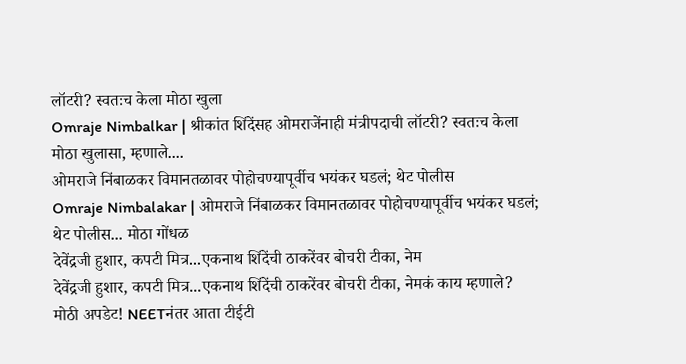लॉटरी? स्वतःच केला मोठा खुला
Omraje Nimbalkar | श्रीकांत शिंदेंसह ओमराजेंनाही मंत्रीपदाची लॉटरी? स्वतःच केला मोठा खुलासा, म्हणाले....
ओमराजे निंबाळकर विमानतळावर पोहोचण्यापूर्वीच भयंकर घडलं; थेट पोलीस
Omraje Nimbalakar | ओमराजे निंबाळकर विमानतळावर पोहोचण्यापूर्वीच भयंकर घडलं; थेट पोलीस... मोठा गोंधळ
देवेंद्रजी हुशार, कपटी मित्र...एकनाथ शिंदेंची ठाकरेंवर बोचरी टीका, नेम
देवेंद्रजी हुशार, कपटी मित्र...एकनाथ शिंदेंची ठाकरेंवर बोचरी टीका, नेमकं काय म्हणाले?
मोठी अपडेट! NEETनंतर आता टीईटी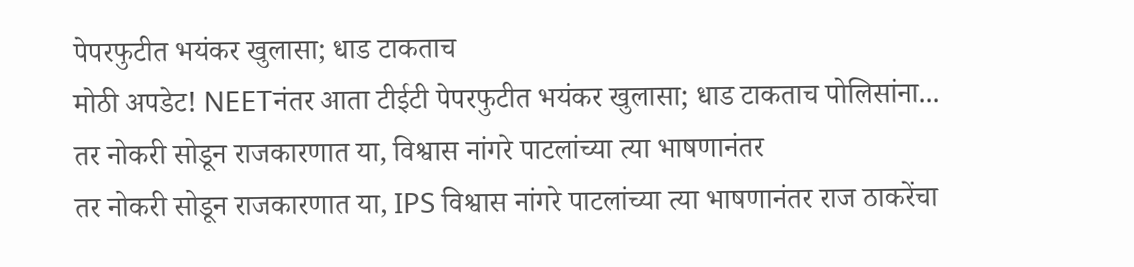पेपरफुटीत भयंकर खुलासा; धाड टाकताच
मोठी अपडेट! NEETनंतर आता टीईटी पेपरफुटीत भयंकर खुलासा; धाड टाकताच पोलिसांना...
तर नोकरी सोडून राजकारणात या, विश्वास नांगरे पाटलांच्या त्या भाषणानंतर
तर नोकरी सोडून राजकारणात या, IPS विश्वास नांगरे पाटलांच्या त्या भाषणानंतर राज ठाकरेंचा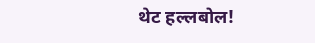थेट हल्लबोल!